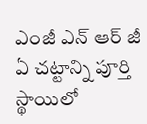ఎంజీ ఎన్ ఆర్ జీ ఏ చట్టాన్ని పూర్తి స్థాయిలో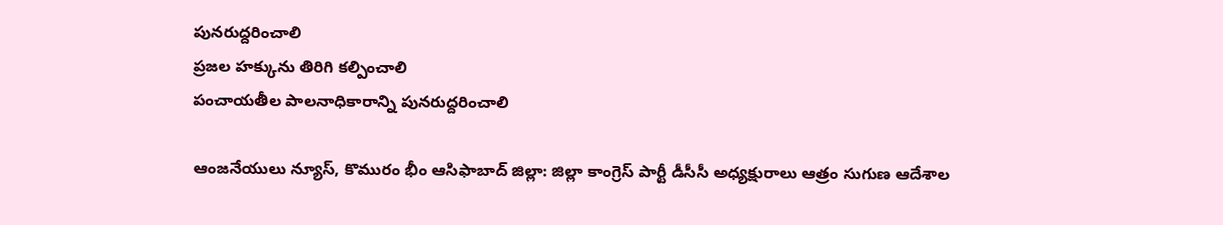పునరుద్దరించాలి
ప్రజల హక్కును తిరిగి కల్పించాలి
పంచాయతీల పాలనాధికారాన్ని పునరుద్దరించాలి

ఆంజనేయులు న్యూస్, కొమురం భీం ఆసిఫాబాద్ జిల్లా: జిల్లా కాంగ్రెస్ పార్టీ డీసీసీ అధ్యక్షురాలు ఆత్రం సుగుణ ఆదేశాల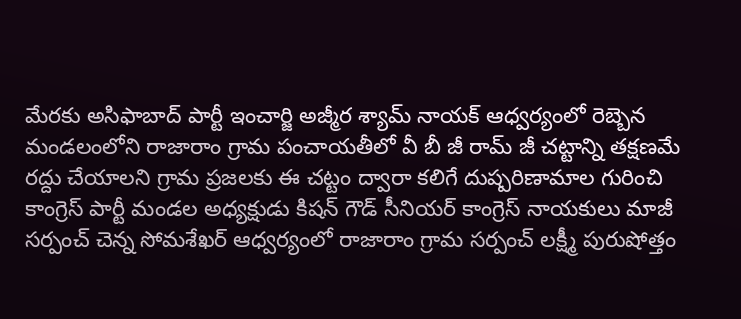మేరకు అసిఫాబాద్ పార్టీ ఇంచార్జి అజ్మీర శ్యామ్ నాయక్ ఆధ్వర్యంలో రెబ్బెన మండలంలోని రాజారాం గ్రామ పంచాయతీలో వీ బీ జీ రామ్ జీ చట్టాన్ని తక్షణమే రద్దు చేయాలని గ్రామ ప్రజలకు ఈ చట్టం ద్వారా కలిగే దుష్పరిణామాల గురించి కాంగ్రెస్ పార్టీ మండల అధ్యక్షుడు కిషన్ గౌడ్ సీనియర్ కాంగ్రెస్ నాయకులు మాజీ సర్పంచ్ చెన్న సోమశేఖర్ ఆధ్వర్యంలో రాజారాం గ్రామ సర్పంచ్ లక్ష్మీ పురుషోత్తం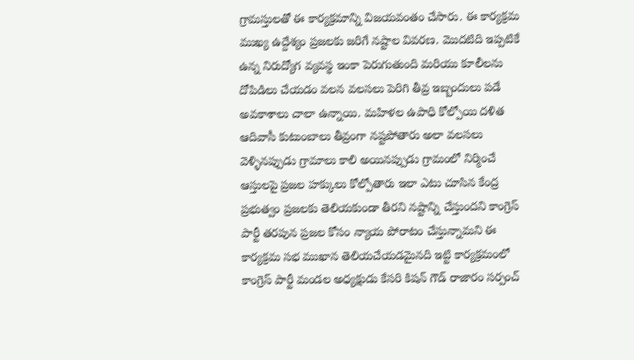గ్రామస్తులతో ఈ కార్యక్రమాన్ని విజయవంతం చేసారు. ఈ కార్యక్రమ ముఖ్య ఉద్దేశ్యం ప్రజలకు జరిగే నష్టాల వివరణ. మొదటిది ఇప్పటికే ఉన్న నిరుద్యోగ వ్యవస్థ ఇంకా పెరుగుతుంది మరియు కూలీలను దోపిడిలు చేయడం వలన వలసలు పెరిగి తీవ్ర ఇబ్బందులు పడే అవకాశాలు చాలా ఉన్నాయి. మహిళల ఉపాధి కోల్పోయి దళిత ఆదివాసీ కుటుంబాలు తీవ్రంగా నష్టపోతారు అలా వలసలు వెళ్ళినప్పుడు గ్రామాలు కాలి అయినప్పుడు గ్రామంలో నిర్మించే ఆస్తులపై ప్రజల హక్కులు కోల్పోతారు ఇలా ఎటు చూసిన కేంద్ర ప్రభుత్వం ప్రజలకు తెలియకుండా తీరని నష్టాన్ని చేస్తుందని కాంగ్రెస్ పార్టీ తరపున ప్రజల కోసం న్యాయ పోరాటం చేస్తున్నామని ఈ కార్యక్రమ సభ ముఖాన తెలియచేయడమైనది ఇట్టి కార్యక్రమంలో కాంగ్రెస్ పార్టీ మండల అధ్యక్షుడు కేసరి కిషన్ గౌడ్ రాజారం సర్పంచ్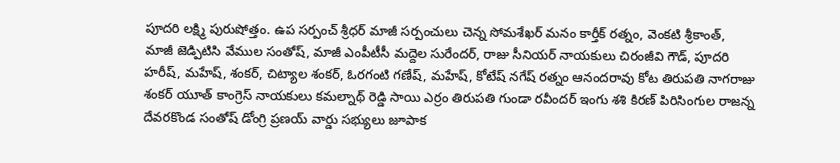పూదరి లక్ష్మి పురుషోత్తం. ఉప సర్పంచ్ శ్రీధర్ మాజీ సర్పంచులు చెన్న సోమశేఖర్ మనం కార్తీక్ రత్నం, వెంకటి శ్రీకాంత్, మాజీ జెడ్పిటిసి వేముల సంతోష్, మాజీ ఎంపీటీసీ మద్దెల సురేందర్, రాజు సీనియర్ నాయకులు చిరంజీవి గౌడ్, పూదరి హరీష్, మహేష్, శంకర్, చిట్యాల శంకర్, ఓరగంటి గణేష్, మహేష్, కోటేష్ నగేష్ రత్నం ఆనందరావు కోట తిరుపతి నాగరాజు శంకర్ యూత్ కాంగ్రెస్ నాయకులు కమల్నాథ్ రెడ్డి సాయి ఎర్రం తిరుపతి గుండా రవీందర్ ఇంగు శశి కిరణ్ పిరిసింగుల రాజన్న దేవరకొండ సంతోష్ డోంగ్రి ప్రణయ్ వార్డు సభ్యులు జూపాక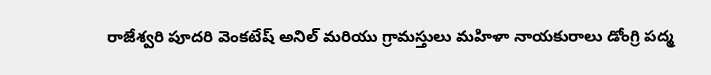రాజేశ్వరి పూదరి వెంకటేష్ అనిల్ మరియు గ్రామస్తులు మహిళా నాయకురాలు డోంగ్రి పద్మ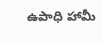ఉపాధి హామీ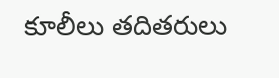కూలీలు తదితరులు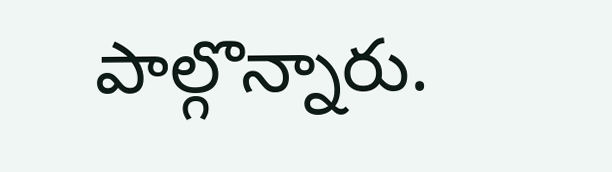పాల్గొన్నారు.